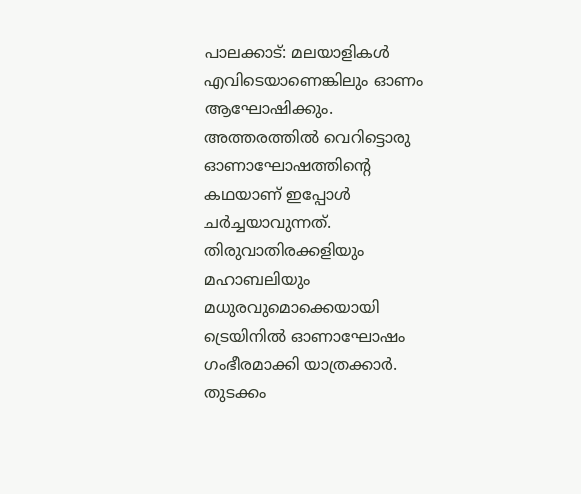പാലക്കാട്: മലയാളികൾ എവിടെയാണെങ്കിലും ഓണം ആഘോഷിക്കും. അത്തരത്തിൽ വെറിട്ടൊരു ഓണാഘോഷത്തിൻ്റെ കഥയാണ് ഇപ്പോൾ ചർച്ചയാവുന്നത്. തിരുവാതിരക്കളിയും മഹാബലിയും മധുരവുമൊക്കെയായി ട്രെയിനിൽ ഓണാഘോഷം ഗംഭീരമാക്കി യാത്രക്കാർ. തുടക്കം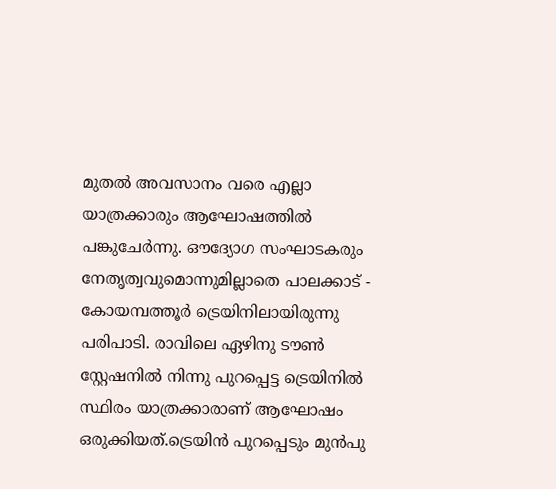മുതൽ അവസാനം വരെ എല്ലാ യാത്രക്കാരും ആഘോഷത്തിൽ പങ്കുചേർന്നു. ഔദ്യോഗ സംഘാടകരും നേതൃത്വവുമൊന്നുമില്ലാതെ പാലക്കാട് - കോയമ്പത്തൂർ ട്രെയിനിലായിരുന്നു പരിപാടി. രാവിലെ ഏഴിനു ടൗൺ സ്റ്റേഷനിൽ നിന്നു പുറപ്പെട്ട ട്രെയിനിൽ സ്ഥിരം യാത്രക്കാരാണ് ആഘോഷം ഒരുക്കിയത്.ട്രെയിൻ പുറപ്പെടും മുൻപു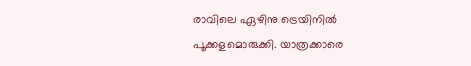രാവിലെ ഏഴിനു ട്രെയിനിൽ പൂക്കളമൊരുക്കി. യാത്രക്കാരെ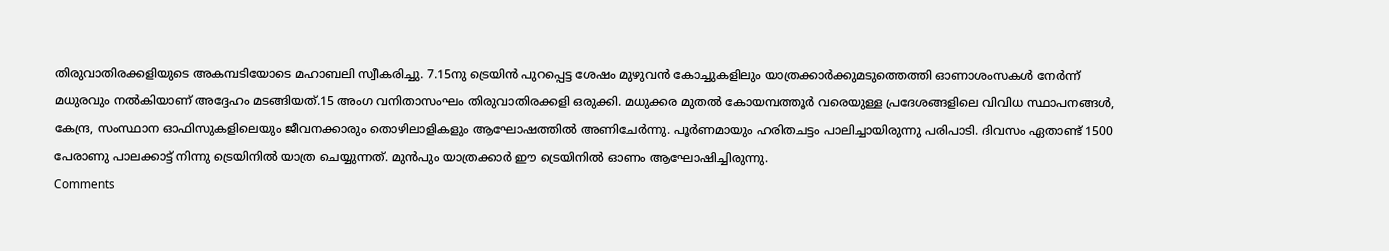തിരുവാതിരക്കളിയുടെ അകമ്പടിയോടെ മഹാബലി സ്വീകരിച്ചു. 7.15നു ട്രെയിൻ പുറപ്പെട്ട ശേഷം മുഴുവൻ കോച്ചുകളിലും യാത്രക്കാർക്കുമടുത്തെത്തി ഓണാശംസകൾ നേർന്ന് മധുരവും നൽകിയാണ് അദ്ദേഹം മടങ്ങിയത്.15 അംഗ വനിതാസംഘം തിരുവാതിരക്കളി ഒരുക്കി. മധുക്കര മുതൽ കോയമ്പത്തൂർ വരെയുള്ള പ്രദേശങ്ങളിലെ വിവിധ സ്ഥാപനങ്ങൾ, കേന്ദ്ര, സംസ്ഥാന ഓഫിസുകളിലെയും ജീവനക്കാരും തൊഴിലാളികളും ആഘോഷത്തിൽ അണിചേർന്നു. പൂർണമായും ഹരിതചട്ടം പാലിച്ചായിരുന്നു പരിപാടി. ദിവസം ഏതാണ്ട് 1500 പേരാണു പാലക്കാട്ട് നിന്നു ട്രെയിനിൽ യാത്ര ചെയ്യുന്നത്. മുൻപും യാത്രക്കാർ ഈ ട്രെയിനിൽ ഓണം ആഘോഷിച്ചിരുന്നു.
Comments